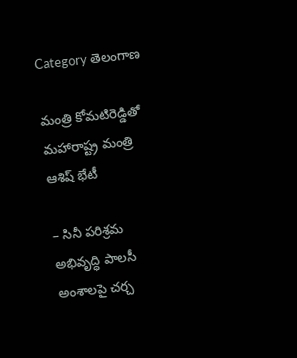Category తెలంగాణ

మంత్రి కోమటిరెడ్డితో మహారాష్ట్ర మంత్రి ఆశిష్‌ భేటీ

– సినీ పరిశ్రమ అభివృద్ధి పాలసీ అంశాలపై చర్చ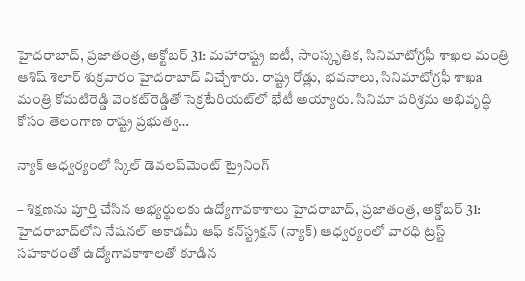హైదరాబాద్‌, ప్రజాతంత్ర, అక్టోబర్‌ 31: మహారాష్ట్ర ఐటీ, సాంస్కృతిక, సినిమాటోగ్రఫీ శాఖల మంత్రి ఆశిష్‌ శెలార్‌ శుక్రవారం హైదరాబాద్‌ విచ్చేశారు. రాష్ట్ర రోడ్లు, భవనాలు, సినిమాటోగ్రఫీ శాఖa మంత్రి కోమటిరెడ్డి వెంకట్‌రెడ్డితో సెక్రటేరియట్‌లో భేటీ అయ్యారు. సినిమా పరిశ్రమ అభివృద్ధి కోసం తెలంగాణ రాష్ట్ర ప్రభుత్వ…

న్యాక్‌ ఆధ్వర్యంలో స్కిల్‌ డెవలప్‌మెంట్‌ ట్రైనింగ్‌

– శిక్షణను పూర్తి చేసిన అభ్యర్థులకు ఉద్యోగావకాశాలు హైదరాబాద్‌, ప్రజాతంత్ర, అక్డోబర్‌ 31: హైదరాబాద్‌లోని నేషనల్‌ అకాడమీ ఆఫ్‌ కన్‌స్ట్రక్షన్‌ (న్యాక్‌) ఆధ్వర్యంలో వారధి ట్రస్ట్‌ సహకారంతో ఉద్యోగావకాశాలతో కూడిన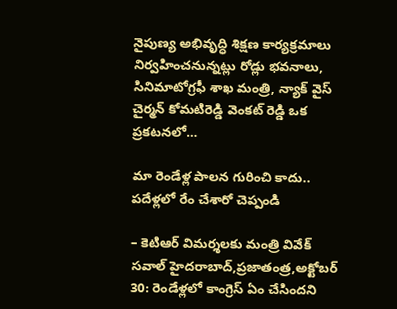నైపుణ్య అభివృద్ధి శిక్షణ కార్యక్రమాలు నిర్వహించనున్నట్లు రోడ్లు భవనాలు, సినిమాటోగ్రఫీ శాఖ మంత్రి, న్యాక్‌ వైస్‌ చైర్మన్‌ కోమటిరెడ్డి వెంకట్‌ రెడ్డి ఒక ప్రకటనలో…

మా రెండేళ్ల పాలన గురించి కాదు.. పదేళ్లలో రేం చేశారో చెప్పండి

– కెటిఆర్‌ ‌విమ‌ర్శ‌ల‌కు మంత్రి వివేక్‌ సవాల్‌ ‌హైదరాబాద్‌,ప్రజాతంత్ర,అక్టోబర్‌ 30: రెండేళ్లలో కాంగ్రెస్‌ ఏం ‌చేసిందని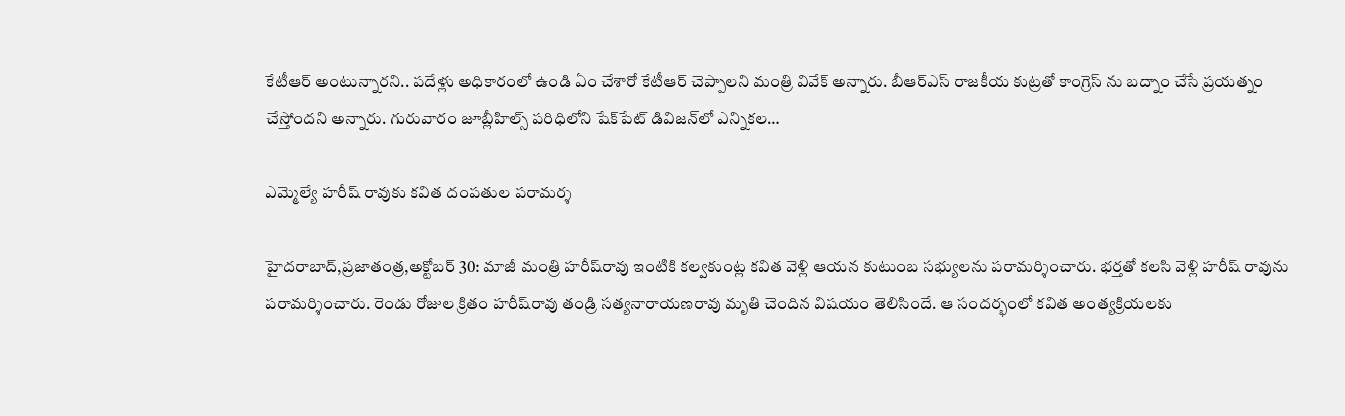కేటీఆర్‌ అం‌టున్నారని.. పదేళ్లు అధికారంలో ఉండి ఏం చేశారో కేటీఆర్‌ ‌చెప్పాలని మంత్రి వివేక్‌ అన్నారు. బీఆర్‌ఎస్‌ ‌రాజకీయ కుట్రతో కాంగ్రెస్‌ ‌ను బద్నాం చేసే ప్రయత్నం చేస్తోందని అన్నారు. గురువారం జూబ్లీహిల్స్ ‌పరిధిలోని షేక్‌పేట్‌ ‌డివిజన్‌లో ఎన్నికల…

ఎమ్మెల్యే హరీష్‌ ‌రావుకు కవిత దంపతుల పరామర్శ

హైదరాబాద్‌,ప్రజాతంత్ర,అక్టోబర్‌ 30: మాజీ మంత్రి హరీష్‌రావు ఇంటికి కల్వకుంట్ల కవిత వెళ్లి ఆయన కుటుంబ సభ్యులను పరామర్శించారు. భర్తతో కలసి వెళ్లి హరీష్‌ ‌రావును పరామర్శించారు. రెండు రోజుల క్రితం హరీష్‌రావు తండ్రి సత్యనారాయణరావు మృతి చెందిన విషయం తెలిసిందే. ఆ సందర్భంలో కవిత అంత్యక్రియలకు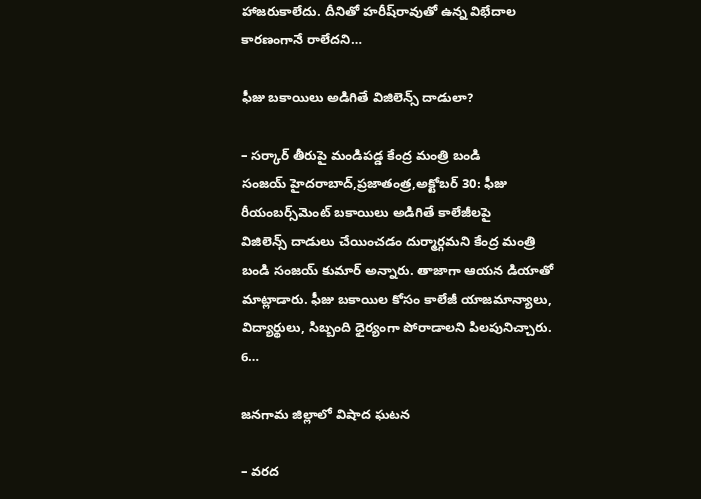హాజరుకాలేదు. దీనితో హరీష్‌రావుతో ఉన్న విభేదాల కారణంగానే రాలేదని…

ఫీజు బకాయిలు అడిగితే విజిలెన్స్ ‌దాడులా?

– సర్కార్‌ ‌తీరుపై మండిపడ్డ కేంద్ర మంత్రి బండి సంజయ్‌ ‌హైదరాబాద్‌,ప్రజాతంత్ర,అక్టోబర్‌ 30: ఫీజు రీయంబర్స్‌మెంట్‌ ‌బకాయిలు అడిగితే కాలేజీలపై విజిలెన్స్ ‌దాడులు చేయించడం దుర్మార్గమని కేంద్ర మంత్రి బండి సంజయ్‌ ‌కుమార్‌ అన్నారు. తాజాగా ఆయన డియాతో మాట్లాడారు. ఫీజు బకాయిల కోసం కాలేజీ యాజమాన్యాలు, విద్యార్థులు, సిబ్బంది ధైర్యంగా పోరాడాలని పిలపునిచ్చారు. 6…

జనగామ జిల్లాలో విషాద ఘటన

– వరద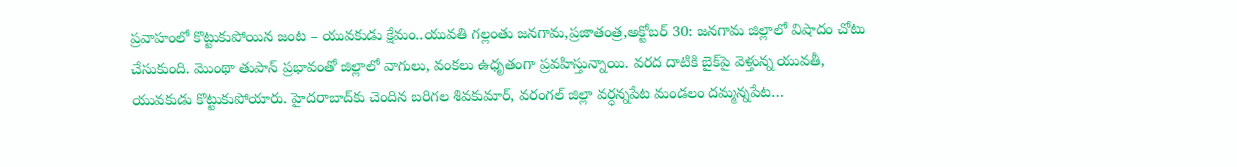ప్రవాహంలో కొట్టుకుపోయిన జంట – యువకుడు క్షేమం..యువతి గల్లంతు జనగామ,ప్రజాతంత్ర,అక్టోబర్‌ 30: జనగామ జిల్లాలో విషాదం చోటు చేసుకుంది. మొంథా తుపాన్‌ ‌ప్రభావంతో జిల్లాలో వాగులు, వంకలు ఉధృతంగా ప్రవహిస్తున్నాయి. వరద దాటికి బైక్‌పై వెళ్తున్న యువతీ, యువకుడు కొట్టుకుపోయారు. హైదరాబాద్‌కు చెందిన బరిగల శివకుమార్‌, వరంగల్‌ ‌జిల్లా వర్ధన్నపేట మండలం దమ్మన్నపేట…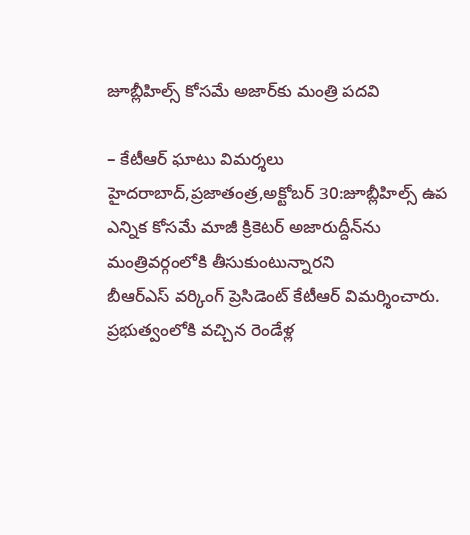జూబ్లీహిల్స్ ‌కోసమే అజార్‌కు మంత్రి పదవి

– కేటీఆర్‌ ‌ఘాటు విమర్శలు హైదరాబాద్‌,ప్రజాతంత్ర,అక్టోబర్‌ 30:జూబ్లీహిల్స్ ఉప ఎన్నిక కోసమే మాజీ క్రికెటర్‌ అజారుద్దీన్‌ను మంత్రివర్గంలోకి తీసుకుంటున్నారని బీఆర్‌ఎస్‌ ‌వర్కింగ్‌ ‌ప్రెసిడెంట్‌ ‌కేటీఆర్‌ ‌విమర్శించారు. ప్రభుత్వంలోకి వచ్చిన రెండేళ్ల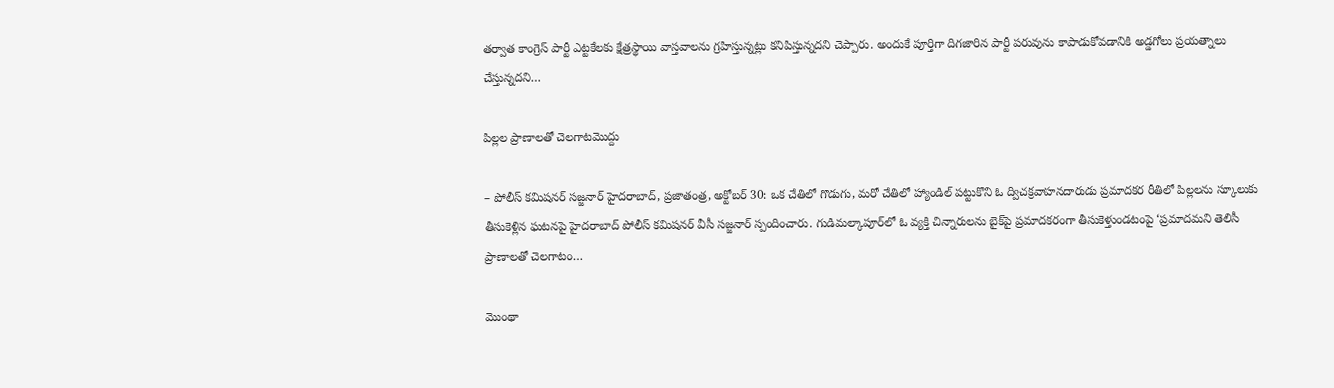తర్వాత కాంగ్రెస్‌ ‌పార్టీ ఎట్టకేలకు క్షేత్రస్థాయి వాస్తవాలను గ్రహిస్తున్నట్లు కనిపిస్తున్నదని చెప్పారు. అందుకే పూర్తిగా దిగజారిన పార్టీ పరువును కాపాడుకోవడానికి అడ్డగోలు ప్రయత్నాలు చేస్తున్నదని…

పిల్లల ప్రాణాలతో చెలగాటమొద్దు

– పోలీస్‌ ‌కమిషనర్‌ ‌సజ్జనార్‌ ‌హైదరాబాద్‌, ప్రజాతంత్ర, అక్టోబర్‌ 30: ఒక చేతిలో గొడుగు, మరో చేతిలో హ్యాండిల్‌ ‌పట్టుకొని ఓ ద్విచక్రవాహనదారుడు ప్రమాదకర రీతిలో పిల్లలను స్కూలుకు తీసుకెళ్లిన ఘటనపై హైదరాబాద్‌ ‌పోలీస్‌ ‌కమిషనర్‌ ‌వీసీ సజ్జనార్‌ ‌స్పందించారు. గుడిమల్కాపూర్‌లో ఓ వ్యక్తి చిన్నారులను బైక్‌పై ప్రమాదకరంగా తీసుకెళ్తుండటంపై ‘ప్రమాదమని తెలిసీ ప్రాణాలతో చెలగాటం…

మొంథా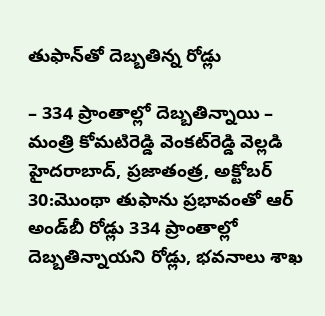తుఫాన్‌తో దెబ్బతిన్న రోడ్లు

– 334 ప్రాంతాల్లో దెబ్బ‌తిన్నాయి – మంత్రి కోమటిరెడ్డి వెంకట్‌రెడ్డి వెల్లడి హైదరాబాద్‌, ప్రజాతంత్ర, అక్టోబర్‌ 30:మొంథా తుఫాను ప్రభావంతో ఆర్‌ అం‌డ్‌బీ రోడ్లు 334 ప్రాంతాల్లో దెబ్బతిన్నాయని రోడ్లు, భవనాలు శాఖ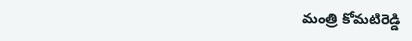మంత్రి కోమటిరెడ్డి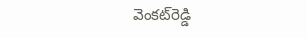వెంకట్‌రెడ్డి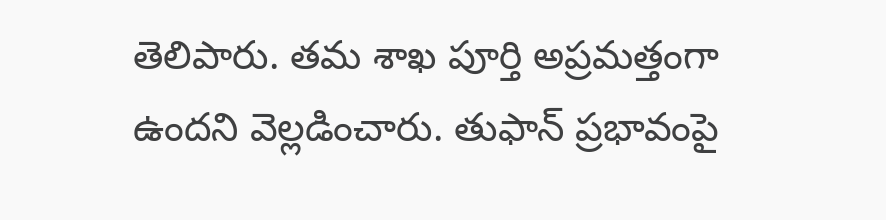తెలిపారు. త‌మ‌ శాఖ పూర్తి అప్రమత్తంగా ఉందని వెల్లడించారు. తుఫాన్‌ ప్ర‌భావంపై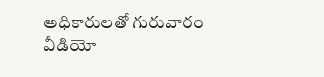అధికారులతో గురువారం వీడియో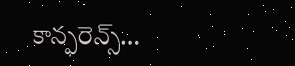కాన్ఫరెన్స్…